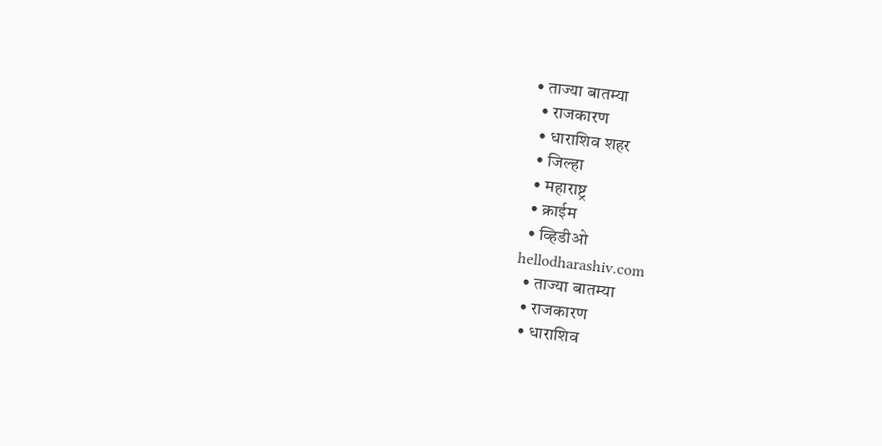• ताज्या बातम्या
  • राजकारण
  • धाराशिव शहर
  • जिल्हा
  • महाराष्ट्र
  • क्राईम
  • व्हिडीओ
hellodharashiv.com
  • ताज्या बातम्या
  • राजकारण
  • धाराशिव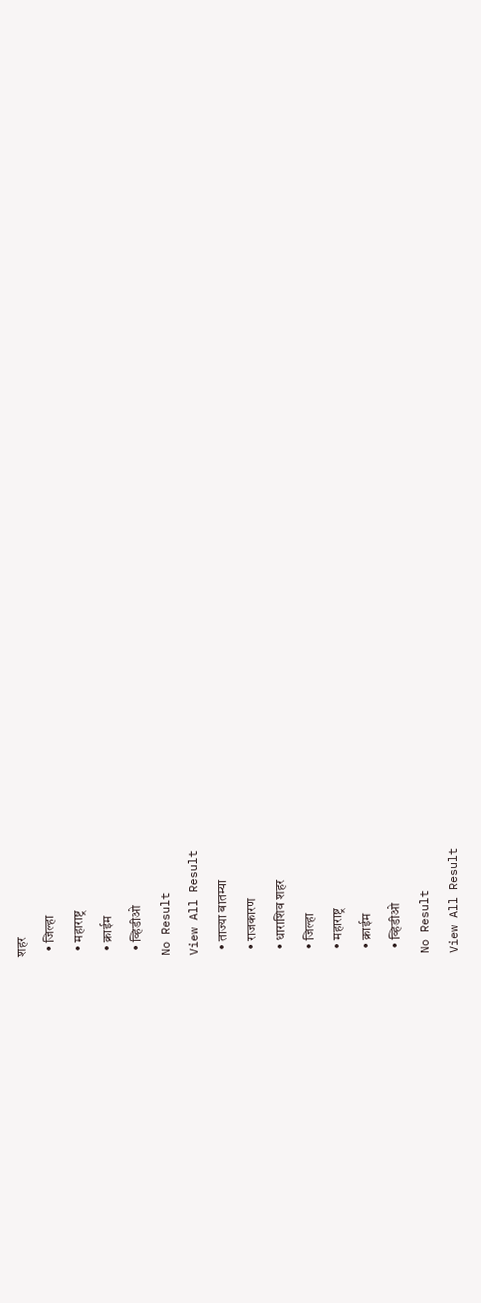शहर
  • जिल्हा
  • महाराष्ट्र
  • क्राईम
  • व्हिडीओ
No Result
View All Result
  • ताज्या बातम्या
  • राजकारण
  • धाराशिव शहर
  • जिल्हा
  • महाराष्ट्र
  • क्राईम
  • व्हिडीओ
No Result
View All Result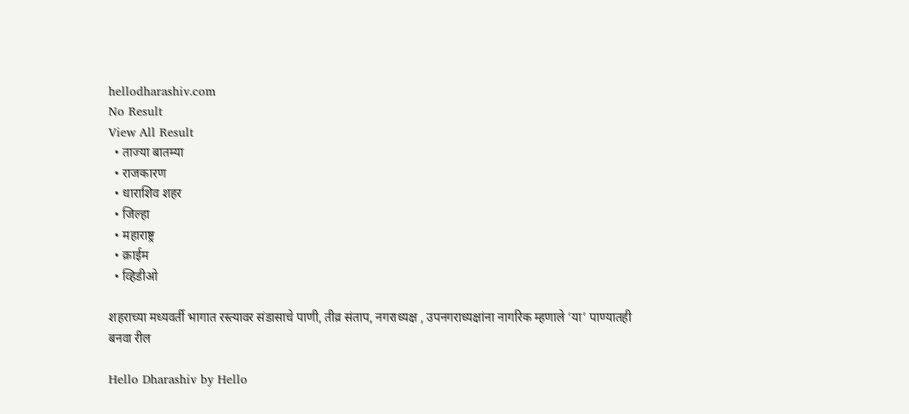hellodharashiv.com
No Result
View All Result
  • ताज्या बातम्या
  • राजकारण
  • धाराशिव शहर
  • जिल्हा
  • महाराष्ट्र
  • क्राईम
  • व्हिडीओ

शहराच्या मध्यवर्ती भागात रस्त्यावर संडासाचे पाणी, तीव्र संताप, नगराध्यक्ष , उपनगराध्यक्षांना नागरिक म्हणाले ‘या’ पाण्यातही बनवा रील

Hello Dharashiv by Hello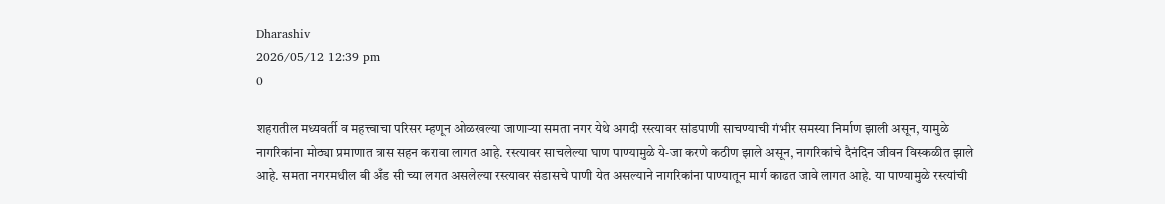Dharashiv
2026/05/12 12:39 pm
0

शहरातील मध्यवर्ती व महत्त्वाचा परिसर म्हणून ओळखल्या जाणाऱ्या समता नगर येथे अगदी रस्त्यावर सांडपाणी साचण्याची गंभीर समस्या निर्माण झाली असून, यामुळे नागरिकांना मोठ्या प्रमाणात त्रास सहन करावा लागत आहे. रस्त्यावर साचलेल्या घाण पाण्यामुळे ये-जा करणे कठीण झाले असून, नागरिकांचे दैनंदिन जीवन विस्कळीत झाले आहे. समता नगरमधील बी अँड सी च्या लगत असलेल्या रस्त्यावर संडासचे पाणी येत असल्याने नागरिकांना पाण्यातून मार्ग काढत जावे लागत आहे. या पाण्यामुळे रस्त्यांची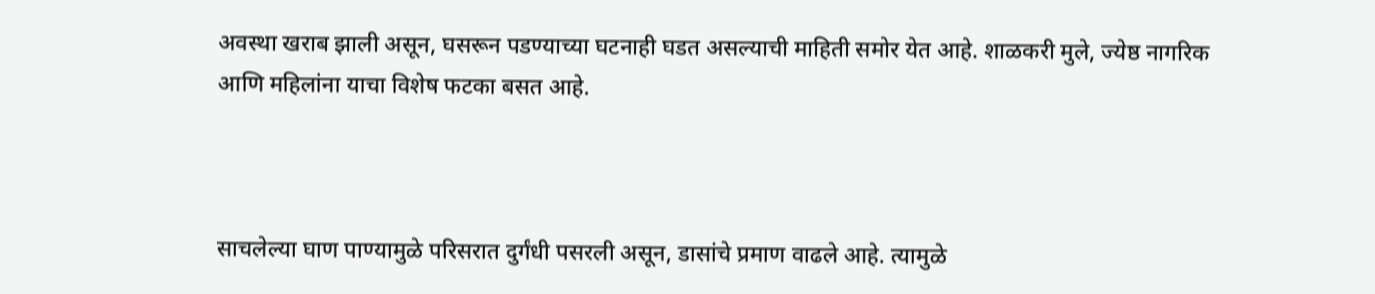अवस्था खराब झाली असून, घसरून पडण्याच्या घटनाही घडत असल्याची माहिती समोर येत आहे. शाळकरी मुले, ज्येष्ठ नागरिक आणि महिलांना याचा विशेष फटका बसत आहे.



साचलेल्या घाण पाण्यामुळे परिसरात दुर्गंधी पसरली असून, डासांचे प्रमाण वाढले आहे. त्यामुळे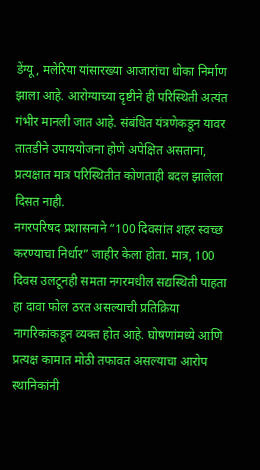डेंग्यू, मलेरिया यांसारख्या आजारांचा धोका निर्माण झाला आहे. आरोग्याच्या दृष्टीने ही परिस्थिती अत्यंत गंभीर मानली जात आहे. संबंधित यंत्रणेकडून यावर तातडीने उपाययोजना होणे अपेक्षित असताना, प्रत्यक्षात मात्र परिस्थितीत कोणताही बदल झालेला दिसत नाही.
नगरपरिषद प्रशासनाने “100 दिवसांत शहर स्वच्छ करण्याचा निर्धार” जाहीर केला होता. मात्र, 100 दिवस उलटूनही समता नगरमधील सद्यस्थिती पाहता हा दावा फोल ठरत असल्याची प्रतिक्रिया नागरिकांकडून व्यक्त होत आहे. घोषणांमध्ये आणि प्रत्यक्ष कामात मोठी तफावत असल्याचा आरोप स्थानिकांनी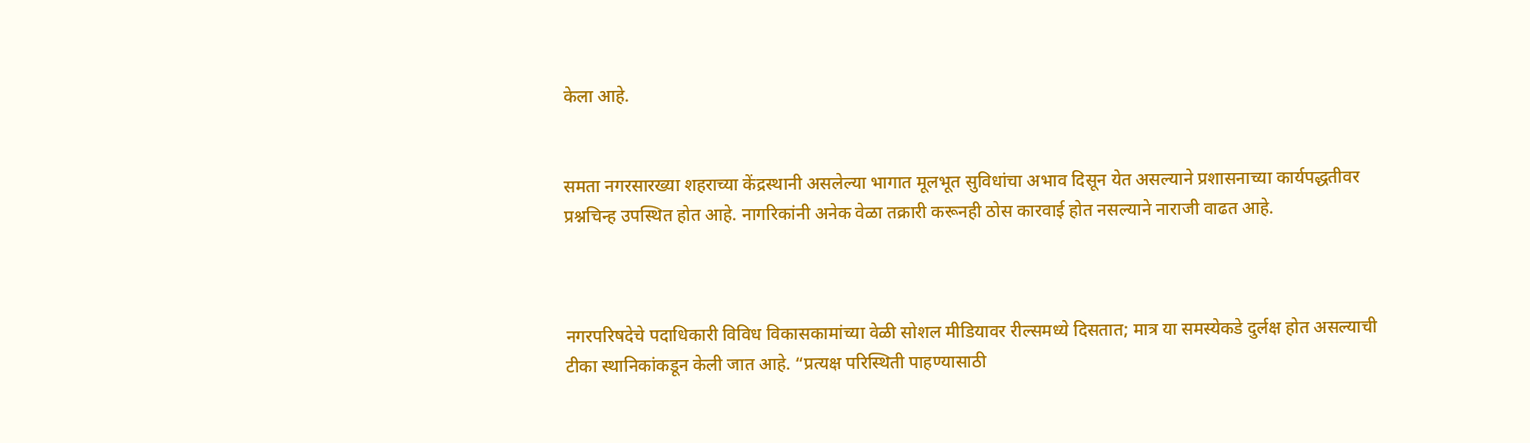केला आहे.


समता नगरसारख्या शहराच्या केंद्रस्थानी असलेल्या भागात मूलभूत सुविधांचा अभाव दिसून येत असल्याने प्रशासनाच्या कार्यपद्धतीवर प्रश्नचिन्ह उपस्थित होत आहे. नागरिकांनी अनेक वेळा तक्रारी करूनही ठोस कारवाई होत नसल्याने नाराजी वाढत आहे.



नगरपरिषदेचे पदाधिकारी विविध विकासकामांच्या वेळी सोशल मीडियावर रील्समध्ये दिसतात; मात्र या समस्येकडे दुर्लक्ष होत असल्याची टीका स्थानिकांकडून केली जात आहे. “प्रत्यक्ष परिस्थिती पाहण्यासाठी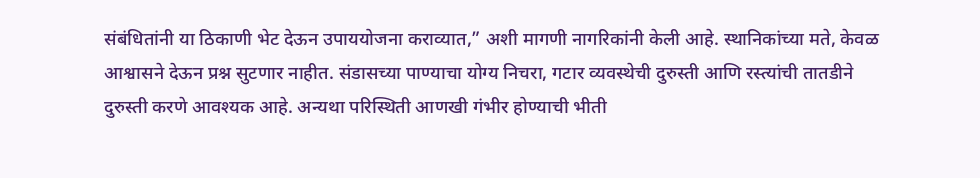संबंधितांनी या ठिकाणी भेट देऊन उपाययोजना कराव्यात,” अशी मागणी नागरिकांनी केली आहे. स्थानिकांच्या मते, केवळ आश्वासने देऊन प्रश्न सुटणार नाहीत. संडासच्या पाण्याचा योग्य निचरा, गटार व्यवस्थेची दुरुस्ती आणि रस्त्यांची तातडीने दुरुस्ती करणे आवश्यक आहे. अन्यथा परिस्थिती आणखी गंभीर होण्याची भीती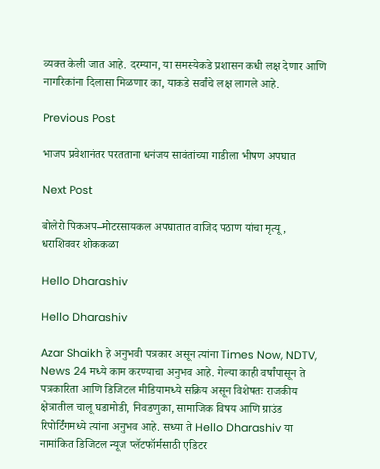व्यक्त केली जात आहे. दरम्यान, या समस्येकडे प्रशासन कधी लक्ष देणार आणि नागरिकांना दिलासा मिळणार का, याकडे सर्वांचे लक्ष लागले आहे.

Previous Post

भाजप प्रवेशानंतर परतताना धनंजय सावंतांच्या गाडीला भीषण अपघात

Next Post

बोलेरो पिकअप–मोटरसायकल अपघातात वाजिद पठाण यांचा मृत्यू , धराशिववर शोककळा

Hello Dharashiv

Hello Dharashiv

Azar Shaikh हे अनुभवी पत्रकार असून त्यांना Times Now, NDTV, News 24 मध्ये काम करण्याचा अनुभव आहे. गेल्या काही वर्षांपासून ते पत्रकारिता आणि डिजिटल मीडियामध्ये सक्रिय असून विशेषतः राजकीय क्षेत्रातील चालू घडामोडी, निवडणुका, सामाजिक विषय आणि ग्राउंड रिपोर्टिंगमध्ये त्यांना अनुभव आहे. सध्या ते Hello Dharashiv या नामांकित डिजिटल न्यूज प्लॅटफॉर्मसाठी एडिटर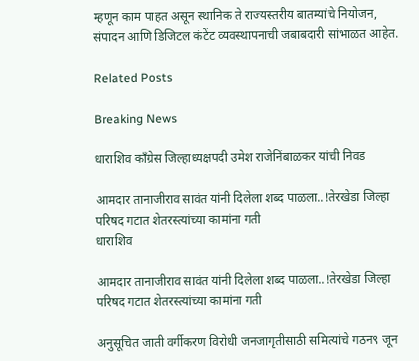म्हणून काम पाहत असून स्थानिक ते राज्यस्तरीय बातम्यांचे नियोजन, संपादन आणि डिजिटल कंटेंट व्यवस्थापनाची जबाबदारी सांभाळत आहेत.

Related Posts

Breaking News

धाराशिव काँग्रेस जिल्हाध्यक्षपदी उमेश राजेनिंबाळकर यांची निवड

आमदार तानाजीराव सावंत यांनी दिलेला शब्द पाळला..!तेरखेडा जिल्हा परिषद गटात शेतरस्त्यांच्या कामांना गती
धाराशिव

आमदार तानाजीराव सावंत यांनी दिलेला शब्द पाळला..!तेरखेडा जिल्हा परिषद गटात शेतरस्त्यांच्या कामांना गती

अनु‌सूचित जाती वर्गीकरण विरोधी जनजागृतीसाठी समित्यांचे गठन९ जून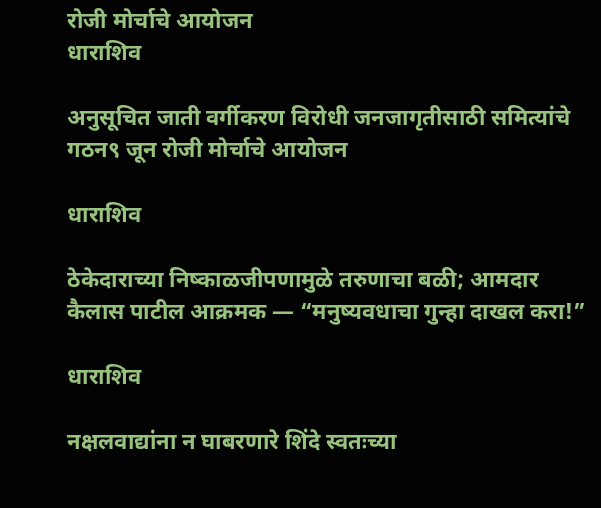रोजी मोर्चाचे आयोजन
धाराशिव

अनु‌सूचित जाती वर्गीकरण विरोधी जनजागृतीसाठी समित्यांचे गठन९ जून रोजी मोर्चाचे आयोजन

धाराशिव

ठेकेदाराच्या निष्काळजीपणामुळे तरुणाचा बळी; आमदार कैलास पाटील आक्रमक — “मनुष्यवधाचा गुन्हा दाखल करा!”

धाराशिव

नक्षलवाद्यांना न घाबरणारे शिंदे स्वतःच्या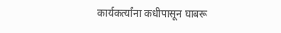कार्यकर्त्यांना कधीपासून घाबरू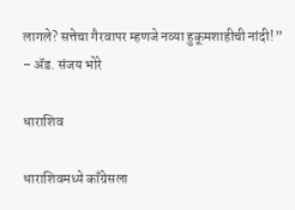लागले? सत्तेचा गैरवापर म्हणजे नव्या हुकूमशाहीची नांदी!” – ॲड. संजय भोरे

धाराशिव

धाराशिवमध्ये काँग्रेसला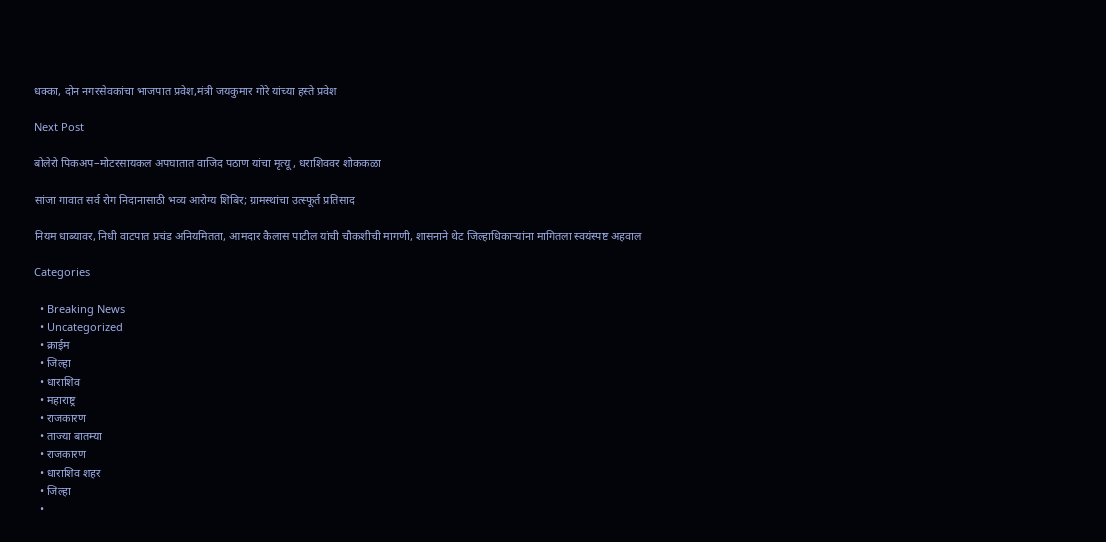धक्का, दोन नगरसेवकांचा भाजपात प्रवेश,मंत्री जयकुमार गोरे यांच्या हस्ते प्रवेश

Next Post

बोलेरो पिकअप–मोटरसायकल अपघातात वाजिद पठाण यांचा मृत्यू , धराशिववर शोककळा

सांजा गावात सर्व रोग निदानासाठी भव्य आरोग्य शिबिर; ग्रामस्थांचा उत्स्फूर्त प्रतिसाद

नियम धाब्यावर, निधी वाटपात प्रचंड अनियमितता, आमदार कैलास पाटील यांची चौकशीची मागणी, शासनाने थेट जिल्हाधिकाऱ्यांना मागितला स्वयंस्पष्ट अहवाल

Categories

  • Breaking News
  • Uncategorized
  • क्राईम
  • जिल्हा
  • धाराशिव
  • महाराष्ट्र
  • राजकारण
  • ताज्या बातम्या
  • राजकारण
  • धाराशिव शहर
  • जिल्हा
  •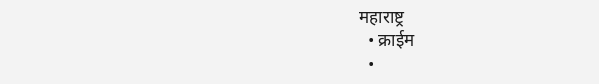महाराष्ट्र
  • क्राईम
  •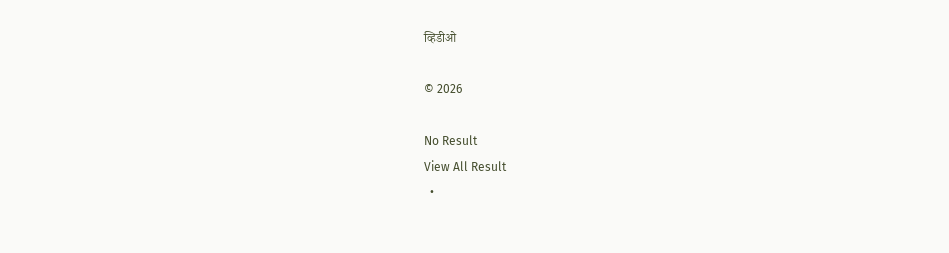व्हिडीओ

© 2026

No Result
View All Result
  •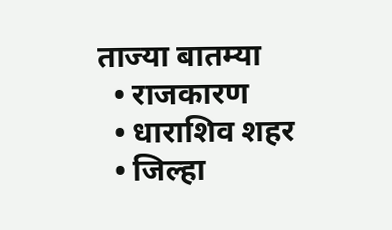ताज्या बातम्या
  • राजकारण
  • धाराशिव शहर
  • जिल्हा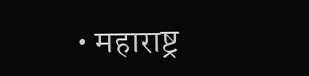• महाराष्ट्र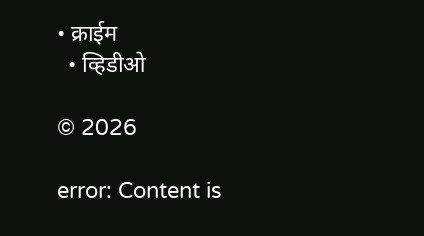• क्राईम
  • व्हिडीओ

© 2026

error: Content is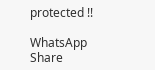protected !!

WhatsApp Share